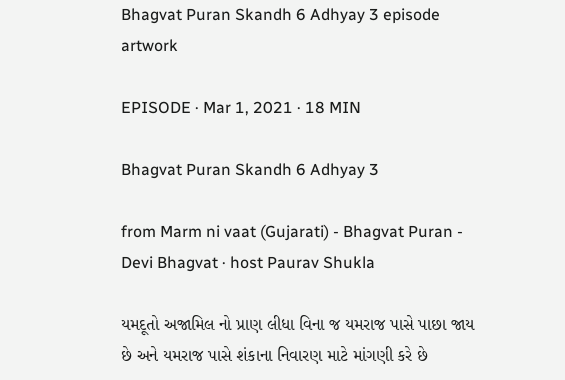Bhagvat Puran Skandh 6 Adhyay 3 episode artwork

EPISODE · Mar 1, 2021 · 18 MIN

Bhagvat Puran Skandh 6 Adhyay 3

from Marm ni vaat (Gujarati) - Bhagvat Puran - Devi Bhagvat · host Paurav Shukla

યમદૂતો અજામિલ નો પ્રાણ લીધા વિના જ યમરાજ પાસે પાછા જાય છે અને યમરાજ પાસે શંકાના નિવારણ માટે માંગણી કરે છે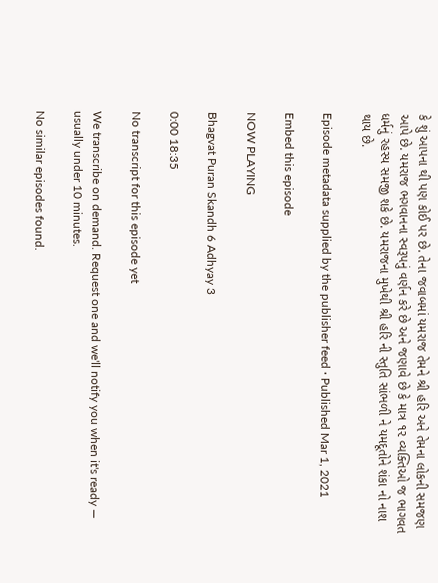કે શું આપના થી પણ કોઈ પર છે. તેના જવાબમાં યમરાજ તેમને શ્રી હરિ અને તેમના લોકની સમજણ આપે છે. યમરાજ ભગવાનના સ્વરૂપનું વર્ણન કરે છે અને જણાવે છે કે માત્ર ૧૨ વ્યક્તિઓ જ ભાગવત ધર્મનું રહસ્ય સમજી શકે છે. યમરાજના મુખેથી શ્રી હરિ ની સ્તુતિ સાંભળી ને યમદૂતોને શંકા નો નાશ થાય છે.

Episode metadata supplied by the publisher feed · Published Mar 1, 2021

Embed this episode

NOW PLAYING

Bhagvat Puran Skandh 6 Adhyay 3

0:00 18:35

No transcript for this episode yet

We transcribe on demand. Request one and we'll notify you when it's ready — usually under 10 minutes.

No similar episodes found.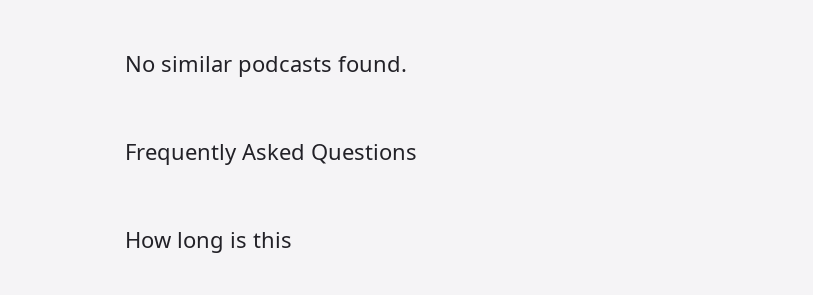No similar podcasts found.

Frequently Asked Questions

How long is this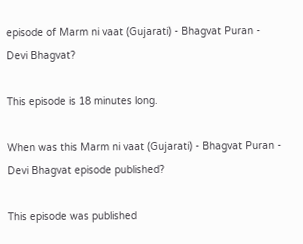episode of Marm ni vaat (Gujarati) - Bhagvat Puran - Devi Bhagvat?

This episode is 18 minutes long.

When was this Marm ni vaat (Gujarati) - Bhagvat Puran - Devi Bhagvat episode published?

This episode was published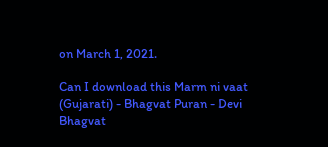on March 1, 2021.

Can I download this Marm ni vaat (Gujarati) - Bhagvat Puran - Devi Bhagvat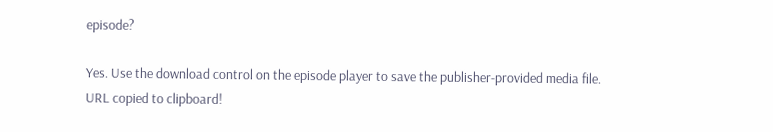episode?

Yes. Use the download control on the episode player to save the publisher-provided media file.
URL copied to clipboard!